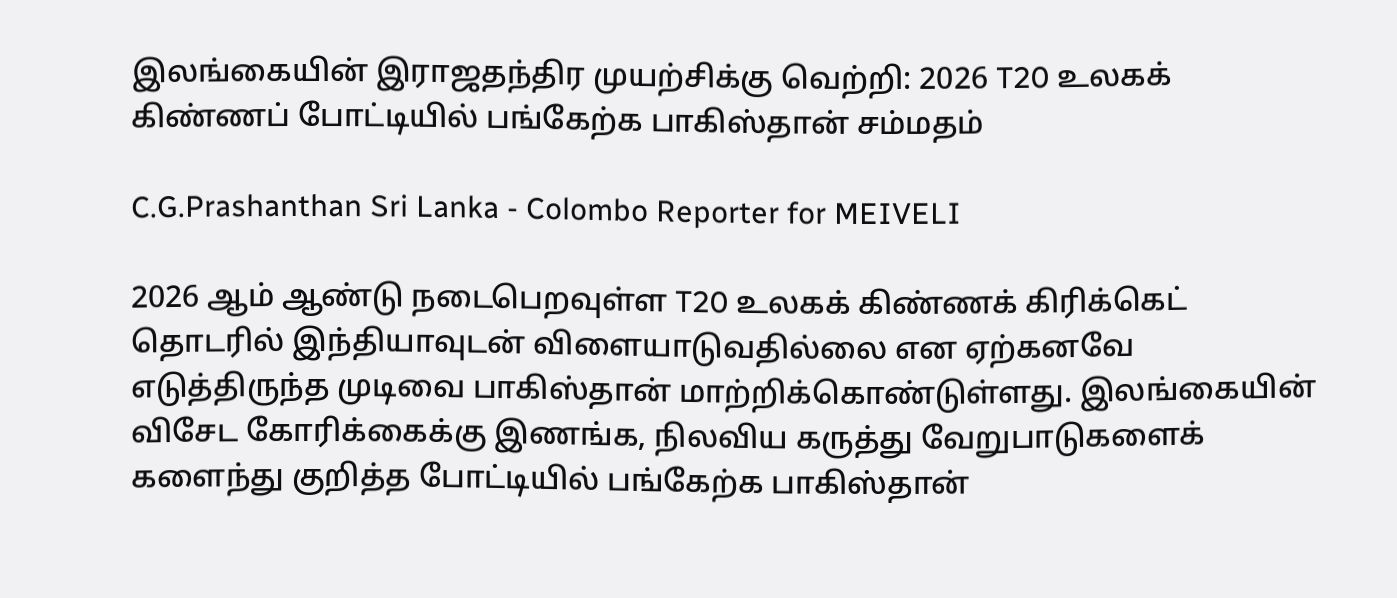இலங்கையின் இராஜதந்திர முயற்சிக்கு வெற்றி: 2026 T20 உலகக் கிண்ணப் போட்டியில் பங்கேற்க பாகிஸ்தான் சம்மதம்

C.G.Prashanthan Sri Lanka - Colombo Reporter for MEIVELI

2026 ஆம் ஆண்டு நடைபெறவுள்ள T20 உலகக் கிண்ணக் கிரிக்கெட் தொடரில் இந்தியாவுடன் விளையாடுவதில்லை என ஏற்கனவே எடுத்திருந்த முடிவை பாகிஸ்தான் மாற்றிக்கொண்டுள்ளது. இலங்கையின் விசேட கோரிக்கைக்கு இணங்க, நிலவிய கருத்து வேறுபாடுகளைக் களைந்து குறித்த போட்டியில் பங்கேற்க பாகிஸ்தான்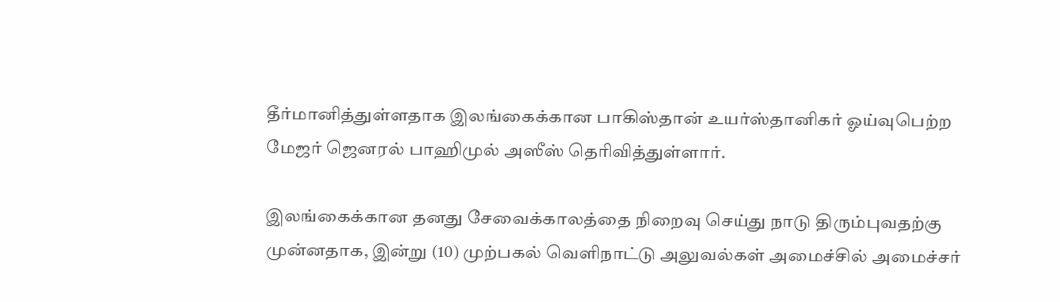தீர்மானித்துள்ளதாக இலங்கைக்கான பாகிஸ்தான் உயர்ஸ்தானிகர் ஓய்வுபெற்ற மேஜர் ஜெனரல் பாஹிமுல் அஸீஸ் தெரிவித்துள்ளார்.

இலங்கைக்கான தனது சேவைக்காலத்தை நிறைவு செய்து நாடு திரும்புவதற்கு முன்னதாக, இன்று (10) முற்பகல் வெளிநாட்டு அலுவல்கள் அமைச்சில் அமைச்சர்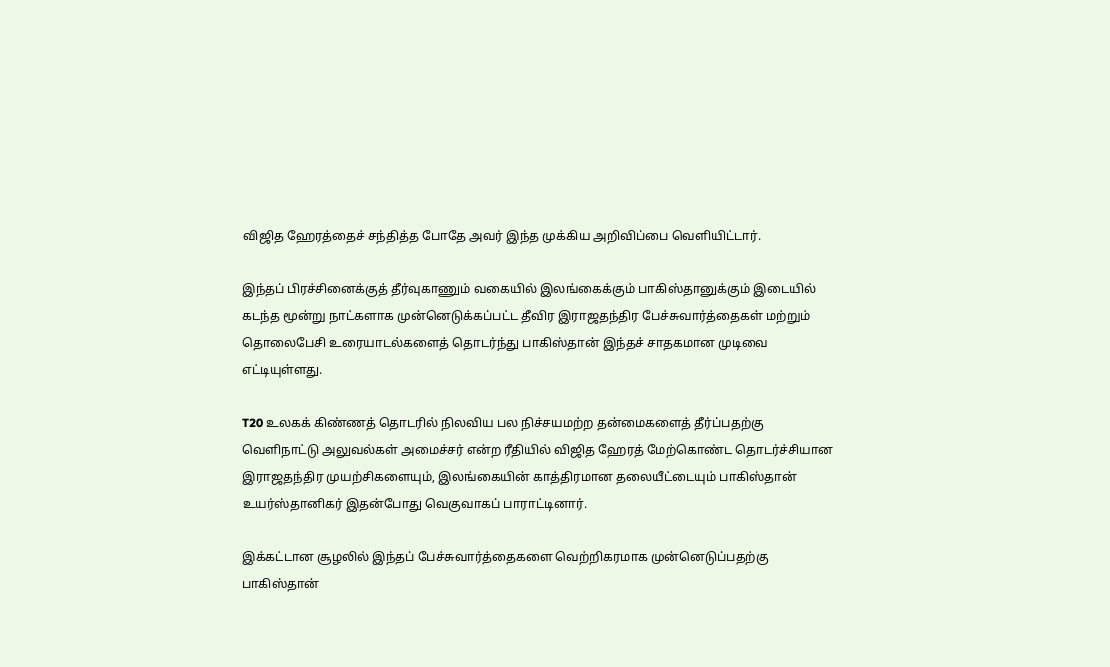விஜித ஹேரத்தைச் சந்தித்த போதே அவர் இந்த முக்கிய அறிவிப்பை வெளியிட்டார்.

இந்தப் பிரச்சினைக்குத் தீர்வுகாணும் வகையில் இலங்கைக்கும் பாகிஸ்தானுக்கும் இடையில் கடந்த மூன்று நாட்களாக முன்னெடுக்கப்பட்ட தீவிர இராஜதந்திர பேச்சுவார்த்தைகள் மற்றும் தொலைபேசி உரையாடல்களைத் தொடர்ந்து பாகிஸ்தான் இந்தச் சாதகமான முடிவை எட்டியுள்ளது.

T20 உலகக் கிண்ணத் தொடரில் நிலவிய பல நிச்சயமற்ற தன்மைகளைத் தீர்ப்பதற்கு வெளிநாட்டு அலுவல்கள் அமைச்சர் என்ற ரீதியில் விஜித ஹேரத் மேற்கொண்ட தொடர்ச்சியான இராஜதந்திர முயற்சிகளையும், இலங்கையின் காத்திரமான தலையீட்டையும் பாகிஸ்தான் உயர்ஸ்தானிகர் இதன்போது வெகுவாகப் பாராட்டினார்.

இக்கட்டான சூழலில் இந்தப் பேச்சுவார்த்தைகளை வெற்றிகரமாக முன்னெடுப்பதற்கு பாகிஸ்தான்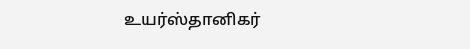உயர்ஸ்தானிகர்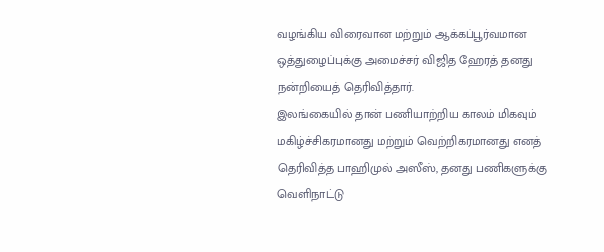வழங்கிய விரைவான மற்றும் ஆக்கப்பூர்வமான ஒத்துழைப்புக்கு அமைச்சர் விஜித ஹேரத் தனது நன்றியைத் தெரிவித்தார்.
இலங்கையில் தான் பணியாற்றிய காலம் மிகவும் மகிழ்ச்சிகரமானது மற்றும் வெற்றிகரமானது எனத் தெரிவித்த பாஹிமுல் அஸீஸ், தனது பணிகளுக்கு வெளிநாட்டு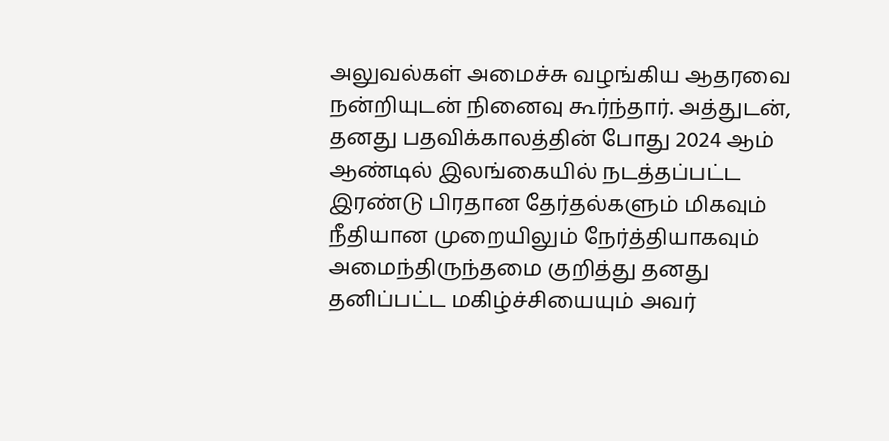அலுவல்கள் அமைச்சு வழங்கிய ஆதரவை நன்றியுடன் நினைவு கூர்ந்தார். அத்துடன், தனது பதவிக்காலத்தின் போது 2024 ஆம் ஆண்டில் இலங்கையில் நடத்தப்பட்ட இரண்டு பிரதான தேர்தல்களும் மிகவும் நீதியான முறையிலும் நேர்த்தியாகவும் அமைந்திருந்தமை குறித்து தனது தனிப்பட்ட மகிழ்ச்சியையும் அவர்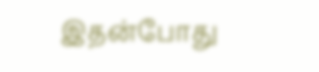இதன்போது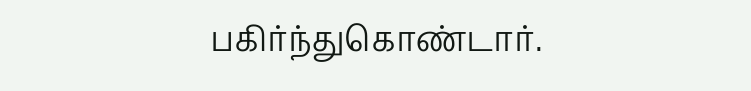பகிர்ந்துகொண்டார்.